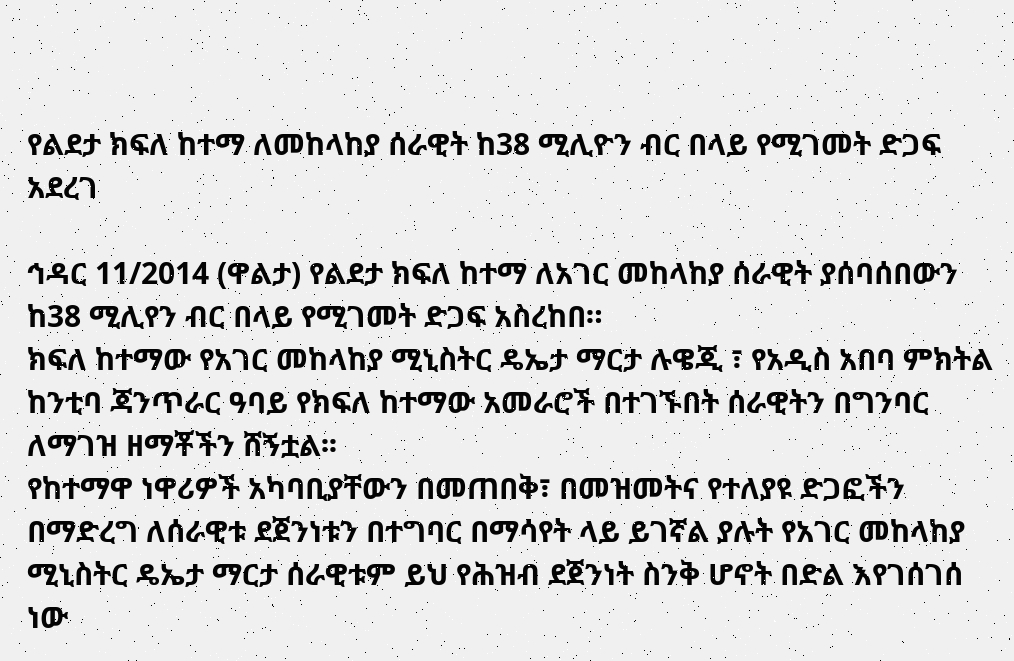የልደታ ክፍለ ከተማ ለመከላከያ ሰራዊት ከ38 ሚሊዮን ብር በላይ የሚገመት ድጋፍ አደረገ

ኅዳር 11/2014 (ዋልታ) የልደታ ክፍለ ከተማ ለአገር መከላከያ ሰራዊት ያሰባሰበውን ከ38 ሚሊየን ብር በላይ የሚገመት ድጋፍ አስረከበ።
ክፍለ ከተማው የአገር መከላከያ ሚኒስትር ዴኤታ ማርታ ሉዌጂ ፣ የአዲስ አበባ ምክትል ከንቲባ ጃንጥራር ዓባይ የክፍለ ከተማው አመራሮች በተገኙበት ሰራዊትን በግንባር ለማገዝ ዘማቾችን ሸኝቷል፡፡
የከተማዋ ነዋሪዎች አካባቢያቸውን በመጠበቅ፣ በመዝመትና የተለያዩ ድጋፎችን በማድረግ ለሰራዊቱ ደጀንነቱን በተግባር በማሳየት ላይ ይገኛል ያሉት የአገር መከላከያ ሚኒስትር ዴኤታ ማርታ ሰራዊቱም ይህ የሕዝብ ደጀንነት ስንቅ ሆኖት በድል እየገሰገሰ ነው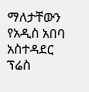ማለታቸውን የአዲስ አበባ አስተዳደር ፕሬስ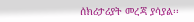ሰክሪታሪያት መረጃ ያሳያል፡፡